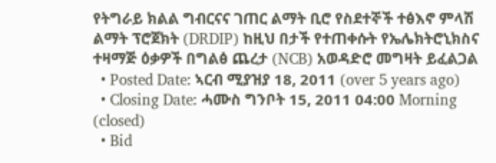የትግራይ ክልል ግብርናና ገጠር ልማት ቢሮ የስደተኞች ተፅእኖ ምላሽ ልማት ፕሮጀክት (DRDIP) ከዚህ በታች የተጠቀሱት የኤሌክትሮኒክስና ተዛማጅ ዕቃዎች በግልፅ ጨረታ (NCB) አወዳድሮ መግዛት ይፈልጋል
  • Posted Date: ኣርብ ሚያዝያ 18, 2011 (over 5 years ago)
  • Closing Date: ሓሙስ ግንቦት 15, 2011 04:00 Morning (closed)
  • Bid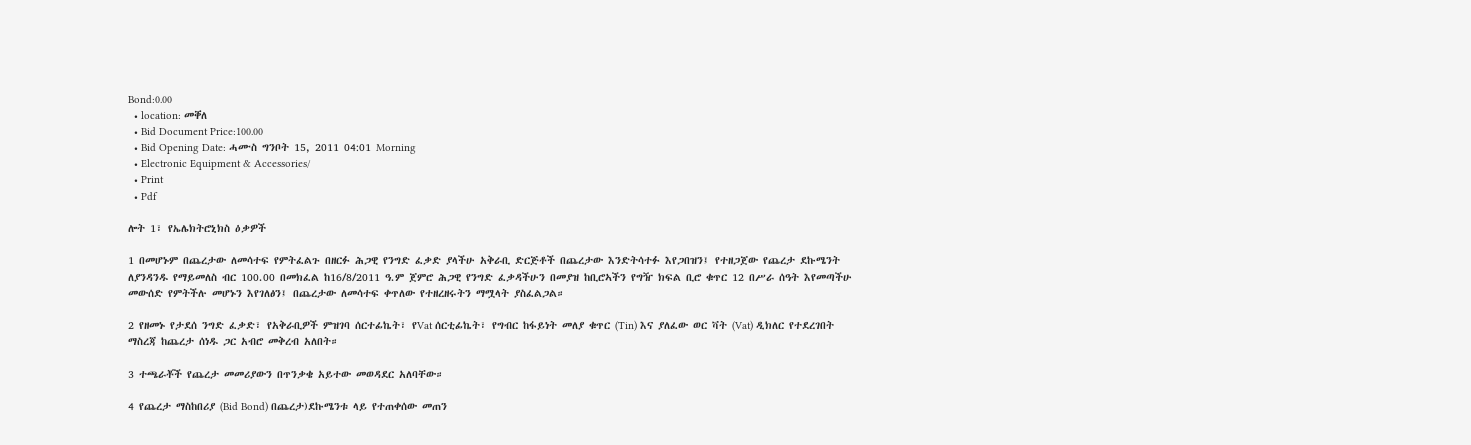Bond:0.00
  • location: መቐለ
  • Bid Document Price:100.00
  • Bid Opening Date: ሓሙስ ግንቦት 15, 2011 04:01 Morning
  • Electronic Equipment & Accessories/
  • Print
  • Pdf

ሎት 1፣ የኤሌክትሮኒክስ ዕቃዎች

1 በመሆኑም በጨረታው ለመሳተፍ የምትፈልጉ በዘርፉ ሕጋዊ የንግድ ፈቃድ ያላችሁ አቅራቢ ድርጅቶች በጨረታው እንድትሳተፉ እየጋበዝን፤ የተዘጋጀው የጨረታ ደኩሜንት ለያንዳንዱ የማይመለስ ብር 100.00 በመክፈል ከ16/8/2011 ዓ.ም ጀምሮ ሕጋዊ የንግድ ፈቃዳችሁን በመያዝ ከቢሮኣችን የግዥ ክፍል ቢሮ ቁጥር 12 በሥራ ሰዓት እየመጣችሁ መውሰድ የምትችሉ መሆኑን እየገለፅን፤ በጨረታው ለመሳተፍ ቀጥለው የተዘረዘሩትን ማሟላት ያስፈልጋል።

2 የዘመኑ የታደሰ ንግድ ፈቃድ፣ የአቅራቢዎች ምዝገባ ሰርተፊኬት፣ የVat ሰርቲፊኬት፣ የግብር ከፋይነት መለያ ቁጥር (Tin) እና ያለፈው ወር ቫት (Vat) ዲክለር የተደረገበት ማስረጃ ከጨረታ ሰነዱ ጋር አብሮ መቅረብ አለበት።

3 ተጫራቾች የጨረታ መመሪያውን በጥንቃቄ አይተው መወዳደር አለባቸው።

4 የጨረታ ማስከበሪያ (Bid Bond) በጨረታ)ደኩሜንቱ ላይ የተጠቀሰው መጠን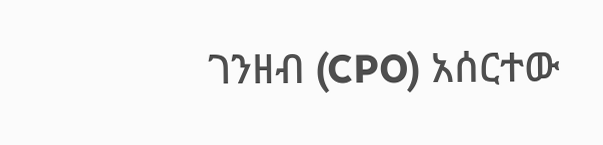ገንዘብ (CPO) አሰርተው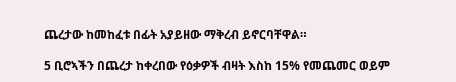ጨረታው ከመከፈቱ በፊት አያይዘው ማቅረብ ይኖርባቸዋል።

5 ቢሮኣችን በጨረታ ከቀረበው የዕቃዎች ብዛት እስከ 15% የመጨመር ወይም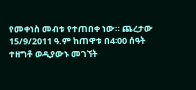የመቀነስ መብቱ የተጠበቀ ነው። ጨረታው 15/9/2011 ዓ.ም ከጠዋቱ በ4፡00 ሰዓት ተዘግቶ ወዲያውኑ መገኘት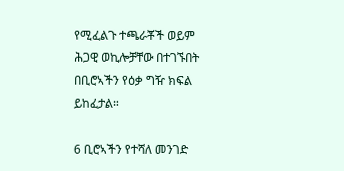የሚፈልጉ ተጫራቾች ወይም ሕጋዊ ወኪሎቻቸው በተገኙበት በቢሮኣችን የዕቃ ግዥ ክፍል ይከፈታል።

6 ቢሮኣችን የተሻለ መንገድ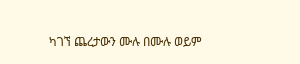ካገኘ ጨረታውን ሙሉ በሙሉ ወይም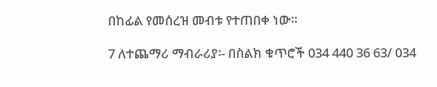በከፊል የመሰረዝ መብቱ የተጠበቀ ነው።

7 ለተጨማሪ ማብራሪያ፡- በስልክ ቁጥሮች 034 440 36 63/ 034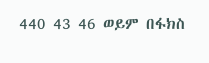440 43 46 ወይም በፋክስ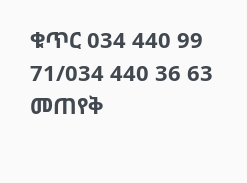ቁጥር 034 440 99 71/034 440 36 63 መጠየቅ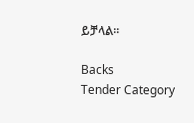ይቻላል።

Backs
Tender Category